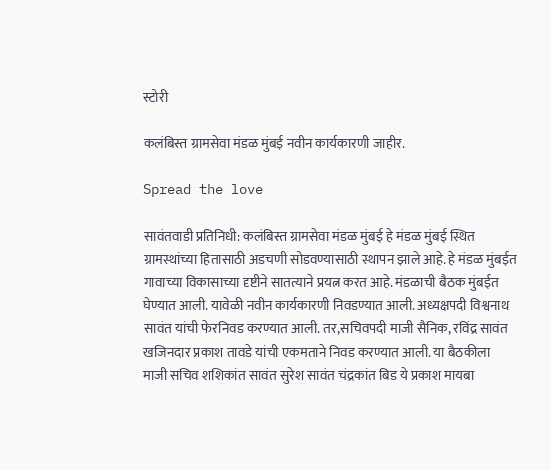स्टोरी

कलंबिस्त ग्रामसेवा मंडळ मुंबई नवीन कार्यकारणी जाहीर.

Spread the love

सावंतवाडी प्रतिनिधी: कलंबिस्त ग्रामसेवा मंडळ मुंबई हे मंडळ मुंबई स्थित ग्रामस्थांच्या हितासाठी अडचणी सोडवण्यासाठी स्थापन झाले आहे. हे मंडळ मुंबईत गावाच्या विकासाच्या दृष्टीने सातत्याने प्रयत्न करत आहे. मंडळाची बैठक मुंबईत घेण्यात आली. यावेळी नवीन कार्यकारणी निवडण्यात आली. अध्यक्षपदी विश्वनाथ सावंत यांची फेरनिवड करण्यात आली. तर,सचिवपदी माजी सैनिक, रविंद्र सावंत खजिनदार प्रकाश तावडे यांची एकमताने निवड करण्यात आली. या बैठकीला माजी सचिव शशिकांत सावंत सुरेश सावंत चंद्रकांत बिड ये प्रकाश मायबा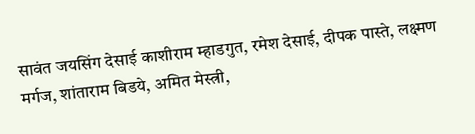सावंत जयसिंग देसाई काशीराम म्हाडगुत, रमेश देसाई, दीपक पास्ते, लक्ष्मण मर्गज, शांताराम बिडये, अमित मेस्त्री,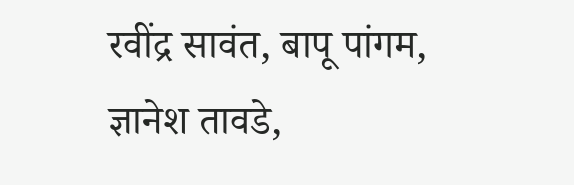रवींद्र सावंत, बापू पांगम, ज्ञानेश तावडे,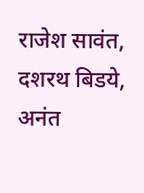राजेश सावंत, दशरथ बिडये, अनंत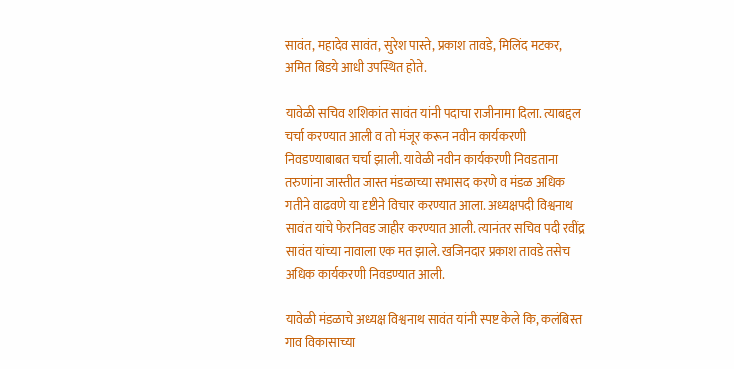सावंत, महादेव सावंत, सुरेश पास्ते, प्रकाश तावडे, मिलिंद मटकर, अमित बिडये आधी उपस्थित होते.

यावेळी सचिव शशिकांत सावंत यांनी पदाचा राजीनामा दिला. त्याबद्दल चर्चा करण्यात आली व तो मंजूर करून नवीन कार्यकरणी निवडण्याबाबत चर्चा झाली. यावेळी नवीन कार्यकरणी निवडताना तरुणांना जास्तीत जास्त मंडळाच्या सभासद करणे व मंडळ अधिक गतीने वाढवणे या दृष्टीने विचार करण्यात आला. अध्यक्षपदी विश्वनाथ सावंत यांचे फेरनिवड जाहीर करण्यात आली. त्यानंतर सचिव पदी रवींद्र सावंत यांच्या नावाला एक मत झाले. खजिनदार प्रकाश तावडे तसेच अधिक कार्यकरणी निवडण्यात आली.

यावेळी मंडळाचे अध्यक्ष विश्वनाथ सावंत यांनी स्पष्ट केले कि, कलंबिस्त गाव विकासाच्या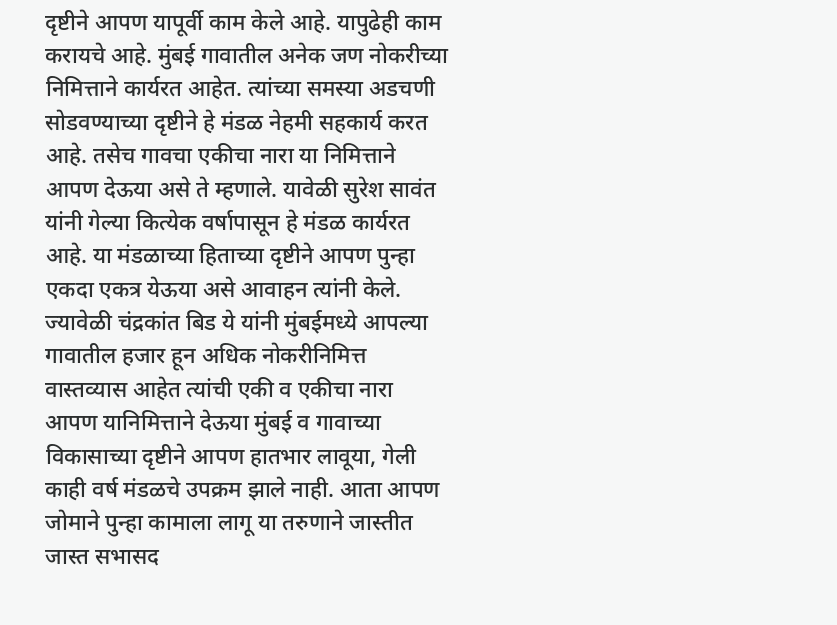दृष्टीने आपण यापूर्वी काम केले आहे. यापुढेही काम करायचे आहे. मुंबई गावातील अनेक जण नोकरीच्या निमित्ताने कार्यरत आहेत. त्यांच्या समस्या अडचणी सोडवण्याच्या दृष्टीने हे मंडळ नेहमी सहकार्य करत आहे. तसेच गावचा एकीचा नारा या निमित्ताने आपण देऊया असे ते म्हणाले. यावेळी सुरेश सावंत यांनी गेल्या कित्येक वर्षापासून हे मंडळ कार्यरत आहे. या मंडळाच्या हिताच्या दृष्टीने आपण पुन्हा एकदा एकत्र येऊया असे आवाहन त्यांनी केले. ज्यावेळी चंद्रकांत बिड ये यांनी मुंबईमध्ये आपल्या गावातील हजार हून अधिक नोकरीनिमित्त वास्तव्यास आहेत त्यांची एकी व एकीचा नारा आपण यानिमित्ताने देऊया मुंबई व गावाच्या विकासाच्या दृष्टीने आपण हातभार लावूया, गेली काही वर्ष मंडळचे उपक्रम झाले नाही. आता आपण जोमाने पुन्हा कामाला लागू या तरुणाने जास्तीत जास्त सभासद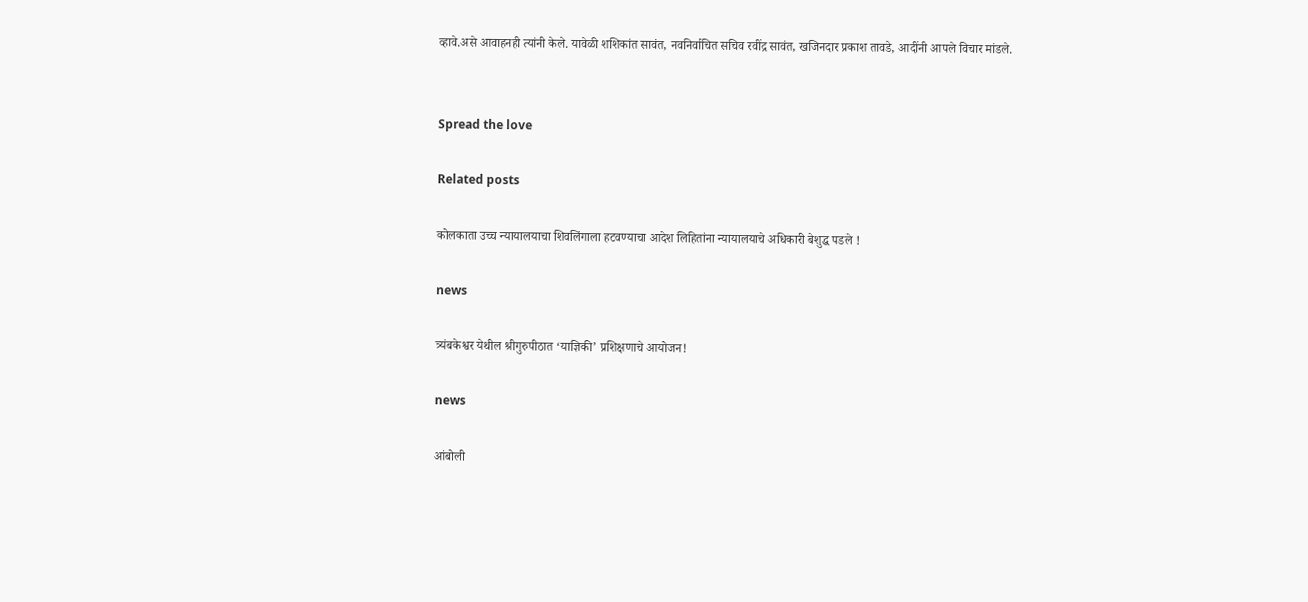व्हावे.असे आवाहनही त्यांनी केले. यावेळी शशिकांत सावंत, नवनिर्वाचित सचिव रवींद्र सावंत, खजिनदार प्रकाश तावडे, आदींनी आपले विचार मांडले.


Spread the love

Related posts

कोलकाता उच्च न्यायालयाचा शिवलिंगाला हटवण्याचा आदेश लिहितांना न्यायालयाचे अधिकारी बेशुद्ध पडले !

news

त्र्यंबकेश्वर येथील श्रीगुरुपीठात ‘याज्ञिकी’ प्रशिक्षणाचे आयोजन!

news

आंबोली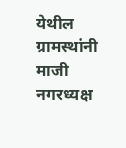येथील ग्रामस्थांनी माजी नगरध्यक्ष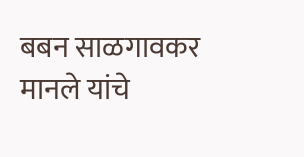बबन साळगावकर मानले यांचे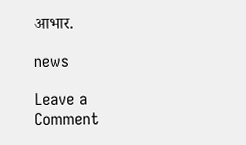आभार.

news

Leave a Comment